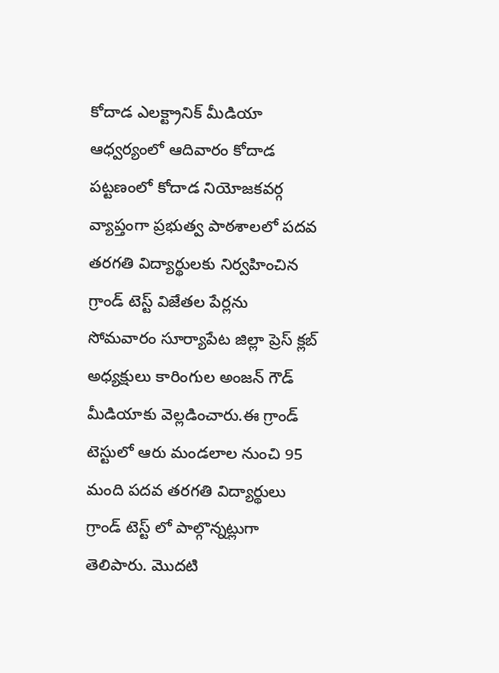కోదాడ ఎలక్ట్రానిక్ మీడియా ఆధ్వర్యంలో ఆదివారం కోదాడ పట్టణంలో కోదాడ నియోజకవర్గ వ్యాప్తంగా ప్రభుత్వ పాఠశాలలో పదవ తరగతి విద్యార్థులకు నిర్వహించిన గ్రాండ్ టెస్ట్ విజేతల పేర్లను సోమవారం సూర్యాపేట జిల్లా ప్రెస్ క్లబ్ అధ్యక్షులు కారింగుల అంజన్ గౌడ్ మీడియాకు వెల్లడించారు.ఈ గ్రాండ్ టెస్టులో ఆరు మండలాల నుంచి 95 మంది పదవ తరగతి విద్యార్థులు గ్రాండ్ టెస్ట్ లో పాల్గొన్నట్లుగా తెలిపారు. మొదటి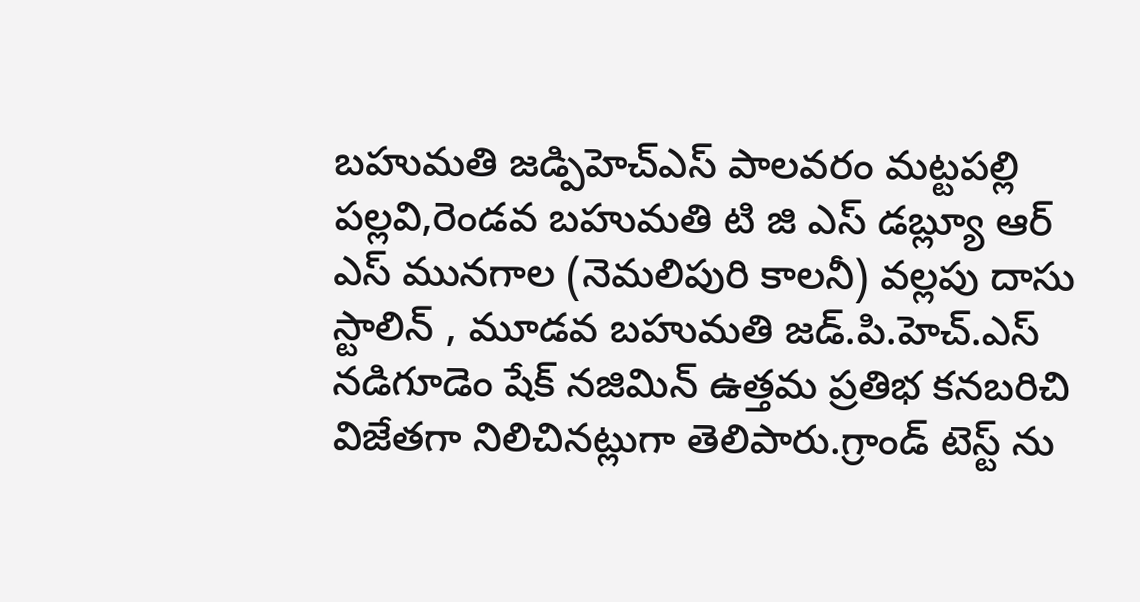బహుమతి జడ్పిహెచ్ఎస్ పాలవరం మట్టపల్లి పల్లవి,రెండవ బహుమతి టి జి ఎస్ డబ్ల్యూ ఆర్ ఎస్ మునగాల (నెమలిపురి కాలనీ) వల్లపు దాసు స్టాలిన్ , మూడవ బహుమతి జడ్.పి.హెచ్.ఎస్ నడిగూడెం షేక్ నజిమిన్ ఉత్తమ ప్రతిభ కనబరిచి విజేతగా నిలిచినట్లుగా తెలిపారు.గ్రాండ్ టెస్ట్ ను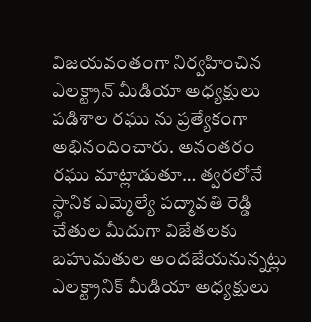విజయవంతంగా నిర్వహించిన ఎలక్ట్రాన్ మీడియా అధ్యక్షులు పడిశాల రఘు ను ప్రత్యేకంగా అభినందించారు. అనంతరం రఘు మాట్లాడుతూ… త్వరలోనే స్థానిక ఎమ్మెల్యే పద్మావతి రెడ్డి చేతుల మీదుగా విజేతలకు బహుమతుల అందజేయనున్నట్లు ఎలక్ట్రానిక్ మీడియా అధ్యక్షులు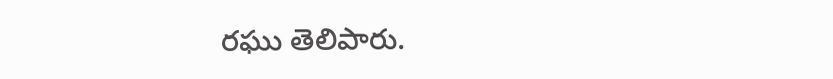రఘు తెలిపారు.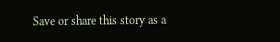Save or share this story as a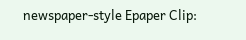newspaper-style Epaper Clip: